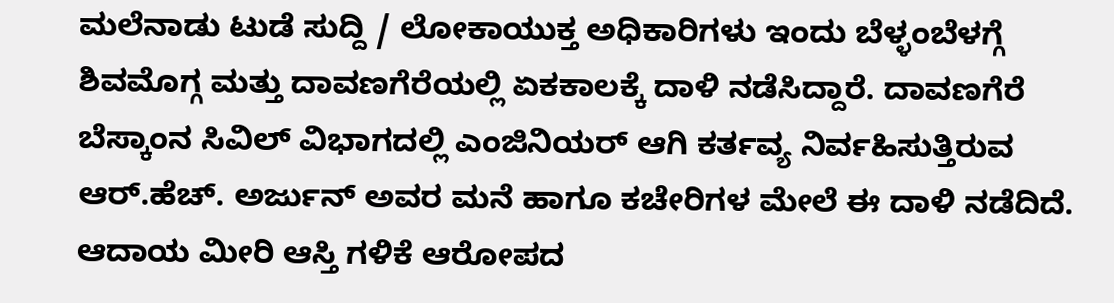ಮಲೆನಾಡು ಟುಡೆ ಸುದ್ದಿ / ಲೋಕಾಯುಕ್ತ ಅಧಿಕಾರಿಗಳು ಇಂದು ಬೆಳ್ಳಂಬೆಳಗ್ಗೆ ಶಿವಮೊಗ್ಗ ಮತ್ತು ದಾವಣಗೆರೆಯಲ್ಲಿ ಏಕಕಾಲಕ್ಕೆ ದಾಳಿ ನಡೆಸಿದ್ದಾರೆ. ದಾವಣಗೆರೆ ಬೆಸ್ಕಾಂನ ಸಿವಿಲ್ ವಿಭಾಗದಲ್ಲಿ ಎಂಜಿನಿಯರ್ ಆಗಿ ಕರ್ತವ್ಯ ನಿರ್ವಹಿಸುತ್ತಿರುವ ಆರ್.ಹೆಚ್. ಅರ್ಜುನ್ ಅವರ ಮನೆ ಹಾಗೂ ಕಚೇರಿಗಳ ಮೇಲೆ ಈ ದಾಳಿ ನಡೆದಿದೆ. ಆದಾಯ ಮೀರಿ ಆಸ್ತಿ ಗಳಿಕೆ ಆರೋಪದ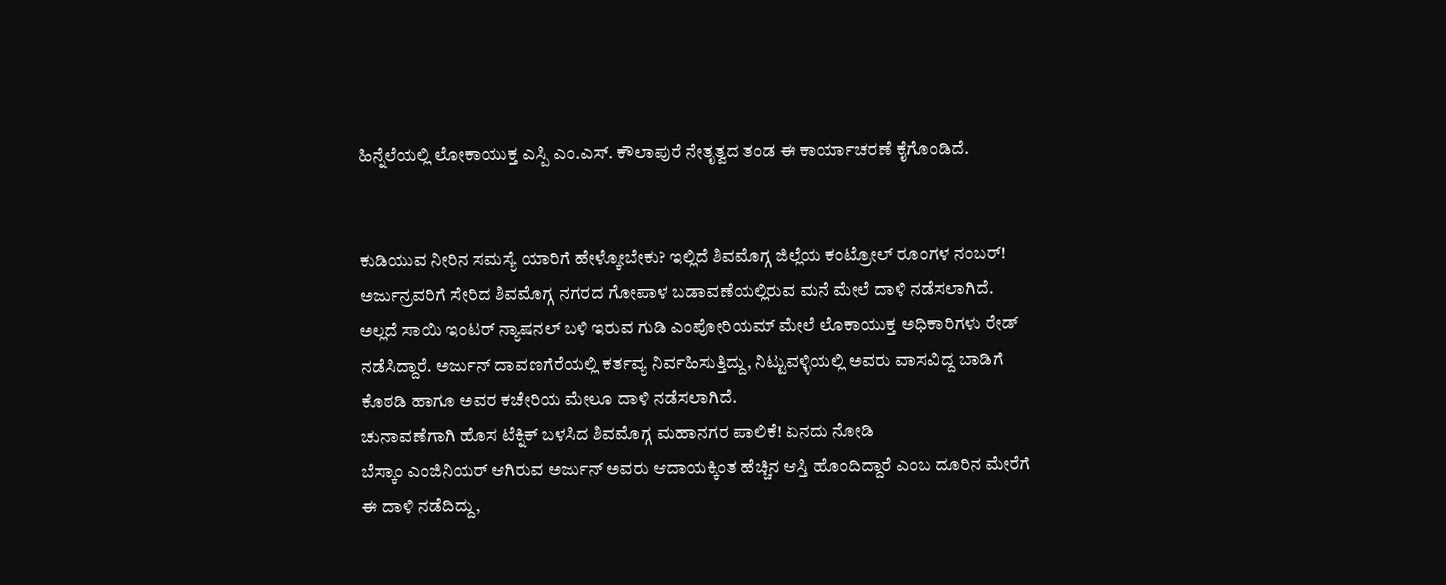ಹಿನ್ನೆಲೆಯಲ್ಲಿ ಲೋಕಾಯುಕ್ತ ಎಸ್ಪಿ ಎಂ.ಎಸ್. ಕೌಲಾಪುರೆ ನೇತೃತ್ವದ ತಂಡ ಈ ಕಾರ್ಯಾಚರಣೆ ಕೈಗೊಂಡಿದೆ.


ಕುಡಿಯುವ ನೀರಿನ ಸಮಸ್ಯೆ ಯಾರಿಗೆ ಹೇಳ್ಕೋಬೇಕು? ಇಲ್ಲಿದೆ ಶಿವಮೊಗ್ಗ ಜಿಲ್ಲೆಯ ಕಂಟ್ರೋಲ್ ರೂಂಗಳ ನಂಬರ್!
ಅರ್ಜುನ್ರವರಿಗೆ ಸೇರಿದ ಶಿವಮೊಗ್ಗ ನಗರದ ಗೋಪಾಳ ಬಡಾವಣೆಯಲ್ಲಿರುವ ಮನೆ ಮೇಲೆ ದಾಳಿ ನಡೆಸಲಾಗಿದೆ. ಅಲ್ಲದೆ ಸಾಯಿ ಇಂಟರ್ ನ್ಯಾಷನಲ್ ಬಳಿ ಇರುವ ಗುಡಿ ಎಂಪೋರಿಯಮ್ ಮೇಲೆ ಲೊಕಾಯುಕ್ತ ಅಧಿಕಾರಿಗಳು ರೇಡ್ ನಡೆಸಿದ್ದಾರೆ. ಅರ್ಜುನ್ ದಾವಣಗೆರೆಯಲ್ಲಿ ಕರ್ತವ್ಯ ನಿರ್ವಹಿಸುತ್ತಿದ್ದು, ನಿಟ್ಟುವಳ್ಳಿಯಲ್ಲಿ ಅವರು ವಾಸವಿದ್ದ ಬಾಡಿಗೆ ಕೊಠಡಿ ಹಾಗೂ ಅವರ ಕಚೇರಿಯ ಮೇಲೂ ದಾಳಿ ನಡೆಸಲಾಗಿದೆ.
ಚುನಾವಣೆಗಾಗಿ ಹೊಸ ಟೆಕ್ನಿಕ್ ಬಳಸಿದ ಶಿವಮೊಗ್ಗ ಮಹಾನಗರ ಪಾಲಿಕೆ! ಏನದು ನೋಡಿ
ಬೆಸ್ಕಾಂ ಎಂಜಿನಿಯರ್ ಆಗಿರುವ ಅರ್ಜುನ್ ಅವರು ಆದಾಯಕ್ಕಿಂತ ಹೆಚ್ಚಿನ ಆಸ್ತಿ ಹೊಂದಿದ್ದಾರೆ ಎಂಬ ದೂರಿನ ಮೇರೆಗೆ ಈ ದಾಳಿ ನಡೆದಿದ್ದು,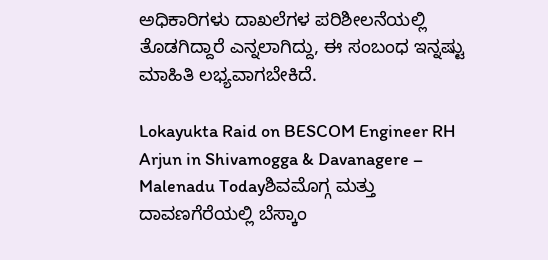ಅಧಿಕಾರಿಗಳು ದಾಖಲೆಗಳ ಪರಿಶೀಲನೆಯಲ್ಲಿ ತೊಡಗಿದ್ದಾರೆ ಎನ್ನಲಾಗಿದ್ದು, ಈ ಸಂಬಂಧ ಇನ್ನಷ್ಟು ಮಾಹಿತಿ ಲಭ್ಯವಾಗಬೇಕಿದೆ.

Lokayukta Raid on BESCOM Engineer RH Arjun in Shivamogga & Davanagere – Malenadu Todayಶಿವಮೊಗ್ಗ ಮತ್ತು ದಾವಣಗೆರೆಯಲ್ಲಿ ಬೆಸ್ಕಾಂ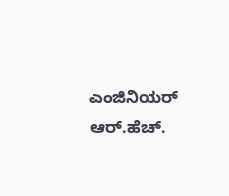ಎಂಜಿನಿಯರ್ ಆರ್.ಹೆಚ್.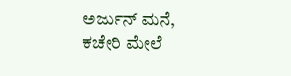ಅರ್ಜುನ್ ಮನೆ, ಕಚೇರಿ ಮೇಲೆ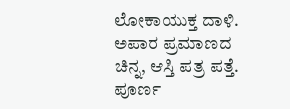ಲೋಕಾಯುಕ್ತ ದಾಳಿ. ಅಪಾರ ಪ್ರಮಾಣದ ಚಿನ್ನ, ಆಸ್ತಿ ಪತ್ರ ಪತ್ತೆ. ಪೂರ್ಣ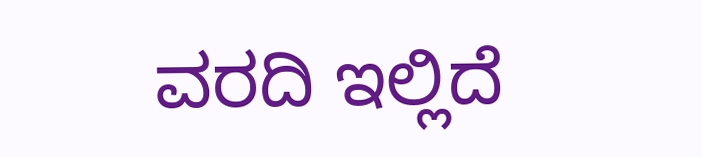ವರದಿ ಇಲ್ಲಿದೆ